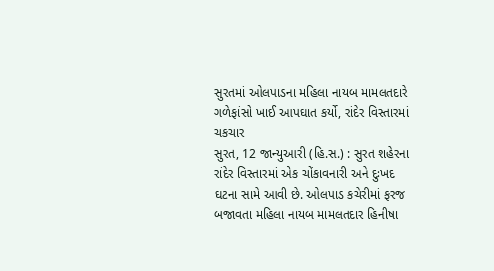સુરતમાં ઓલપાડના મહિલા નાયબ મામલતદારે ગળેફાંસો ખાઈ આપઘાત કર્યો, રાંદેર વિસ્તારમાં ચકચાર
સુરત, 12 જાન્યુઆરી (હિ.સ.) : સુરત શહેરના રાંદેર વિસ્તારમાં એક ચોંકાવનારી અને દુઃખદ ઘટના સામે આવી છે. ઓલપાડ કચેરીમાં ફરજ બજાવતા મહિલા નાયબ મામલતદાર હિનીષા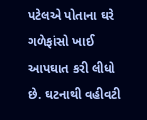પટેલએ પોતાના ઘરે ગળેફાંસો ખાઈ આપઘાત કરી લીધો છે. ઘટનાથી વહીવટી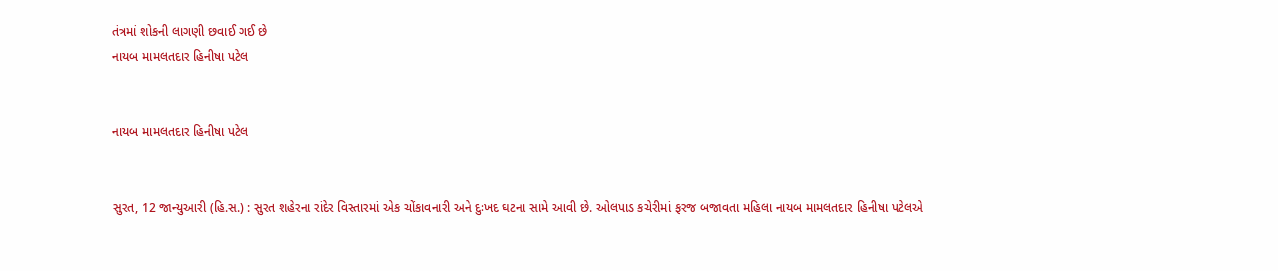તંત્રમાં શોકની લાગણી છવાઈ ગઈ છે
નાયબ મામલતદાર હિનીષા પટેલ


નાયબ મામલતદાર હિનીષા પટેલ


સુરત, 12 જાન્યુઆરી (હિ.સ.) : સુરત શહેરના રાંદેર વિસ્તારમાં એક ચોંકાવનારી અને દુઃખદ ઘટના સામે આવી છે. ઓલપાડ કચેરીમાં ફરજ બજાવતા મહિલા નાયબ મામલતદાર હિનીષા પટેલએ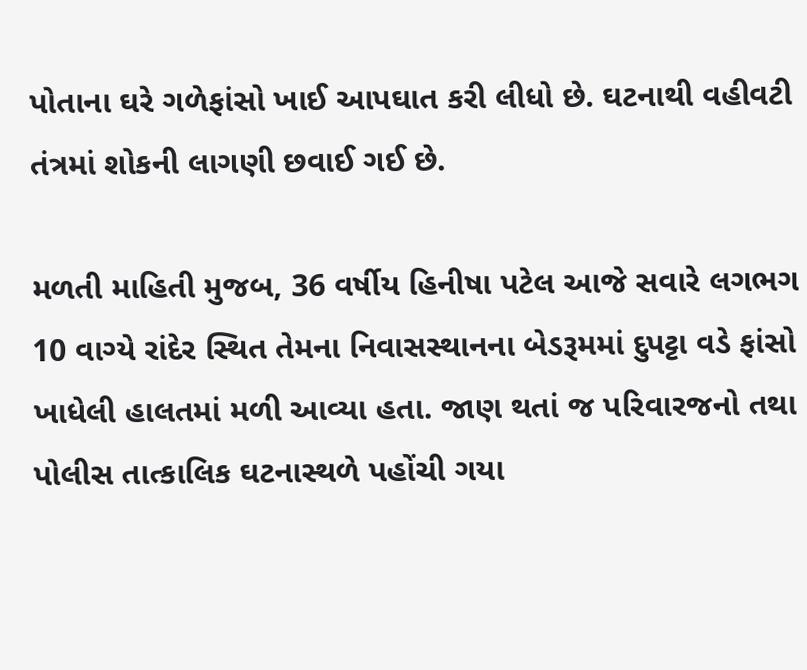પોતાના ઘરે ગળેફાંસો ખાઈ આપઘાત કરી લીધો છે. ઘટનાથી વહીવટી તંત્રમાં શોકની લાગણી છવાઈ ગઈ છે.

મળતી માહિતી મુજબ, 36 વર્ષીય હિનીષા પટેલ આજે સવારે લગભગ 10 વાગ્યે રાંદેર સ્થિત તેમના નિવાસસ્થાનના બેડરૂમમાં દુપટ્ટા વડે ફાંસો ખાધેલી હાલતમાં મળી આવ્યા હતા. જાણ થતાં જ પરિવારજનો તથા પોલીસ તાત્કાલિક ઘટનાસ્થળે પહોંચી ગયા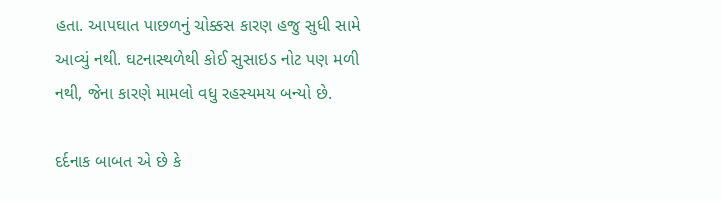હતા. આપઘાત પાછળનું ચોક્કસ કારણ હજુ સુધી સામે આવ્યું નથી. ઘટનાસ્થળેથી કોઈ સુસાઇડ નોટ પણ મળી નથી, જેના કારણે મામલો વધુ રહસ્યમય બન્યો છે.

દર્દનાક બાબત એ છે કે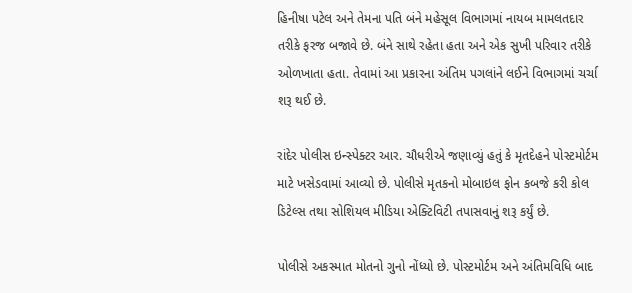હિનીષા પટેલ અને તેમના પતિ બંને મહેસૂલ વિભાગમાં નાયબ મામલતદાર તરીકે ફરજ બજાવે છે. બંને સાથે રહેતા હતા અને એક સુખી પરિવાર તરીકે ઓળખાતા હતા. તેવામાં આ પ્રકારના અંતિમ પગલાંને લઈને વિભાગમાં ચર્ચા શરૂ થઈ છે.

રાંદેર પોલીસ ઇન્સ્પેક્ટર આર. ચૌધરીએ જણાવ્યું હતું કે મૃતદેહને પોસ્ટમોર્ટમ માટે ખસેડવામાં આવ્યો છે. પોલીસે મૃતકનો મોબાઇલ ફોન કબજે કરી કોલ ડિટેલ્સ તથા સોશિયલ મીડિયા એક્ટિવિટી તપાસવાનું શરૂ કર્યું છે.

પોલીસે અકસ્માત મોતનો ગુનો નોંધ્યો છે. પોસ્ટમોર્ટમ અને અંતિમવિધિ બાદ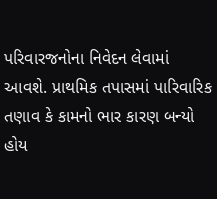પરિવારજનોના નિવેદન લેવામાં આવશે. પ્રાથમિક તપાસમાં પારિવારિક તણાવ કે કામનો ભાર કારણ બન્યો હોય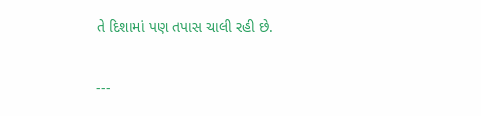તે દિશામાં પણ તપાસ ચાલી રહી છે.

---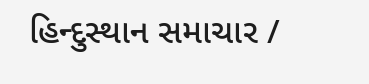હિન્દુસ્થાન સમાચાર /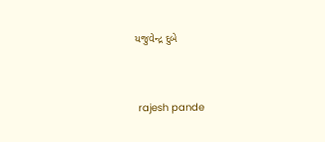યજુવેન્દ્ર દુબે


 rajesh pande